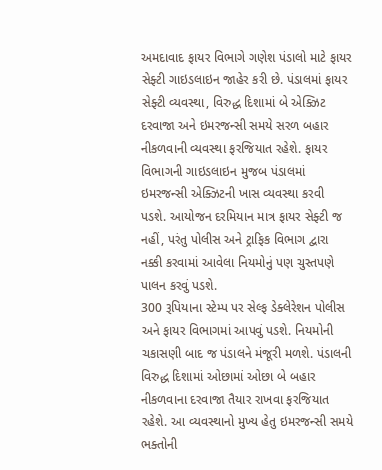અમદાવાદ ફાયર વિભાગે ગણેશ પંડાલો માટે ફાયર સેફ્ટી ગાઇડલાઇન જાહેર કરી છે. પંડાલમાં ફાયર સેફ્ટી વ્યવસ્થા, વિરુદ્ધ દિશામાં બે એક્ઝિટ દરવાજા અને ઇમરજન્સી સમયે સરળ બહાર નીકળવાની વ્યવસ્થા ફરજિયાત રહેશે. ફાયર વિભાગની ગાઇડલાઇન મુજબ પંડાલમાં ઇમરજન્સી એક્ઝિટની ખાસ વ્યવસ્થા કરવી પડશે. આયોજન દરમિયાન માત્ર ફાયર સેફ્ટી જ નહીં, પરંતુ પોલીસ અને ટ્રાફિક વિભાગ દ્વારા નક્કી કરવામાં આવેલા નિયમોનું પણ ચુસ્તપણે પાલન કરવું પડશે.
300 રૂપિયાના સ્ટેમ્પ પર સેલ્ફ ડેક્લેરેશન પોલીસ અને ફાયર વિભાગમાં આપવું પડશે. નિયમોની ચકાસણી બાદ જ પંડાલને મંજૂરી મળશે. પંડાલની વિરુદ્ધ દિશામાં ઓછામાં ઓછા બે બહાર નીકળવાના દરવાજા તૈયાર રાખવા ફરજિયાત રહેશે. આ વ્યવસ્થાનો મુખ્ય હેતુ ઇમરજન્સી સમયે ભક્તોની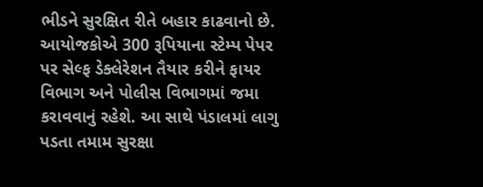ભીડને સુરક્ષિત રીતે બહાર કાઢવાનો છે.
આયોજકોએ 300 રૂપિયાના સ્ટેમ્પ પેપર પર સેલ્ફ ડેક્લેરેશન તૈયાર કરીને ફાયર વિભાગ અને પોલીસ વિભાગમાં જમા કરાવવાનું રહેશે. આ સાથે પંડાલમાં લાગુ પડતા તમામ સુરક્ષા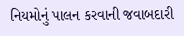નિયમોનું પાલન કરવાની જવાબદારી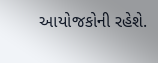આયોજકોની રહેશે.